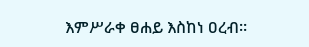እምሥራቀ ፀሐይ እስከነ ዐረብ።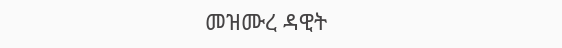መዝሙረ ዳዊት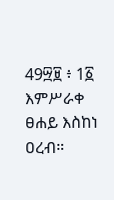49፵፱ ፥ 1፩ እምሥራቀ ፀሐይ እስከነ ዐረብ።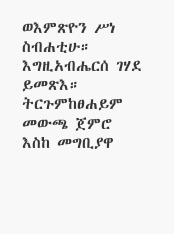ወእምጽዮን ሥነ ስብሐቲሁ። እግዚአብሔርሰ ገሃደ ይመጽእ። ትርጉምከፀሐይም መውጫ ጀምሮ እስከ መግቢያዋ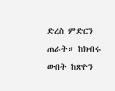ድረስ ምድርን ጠራት። ከክብሩ ውበት ከጽዮን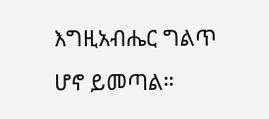እግዚአብሔር ግልጥ ሆኖ ይመጣል።